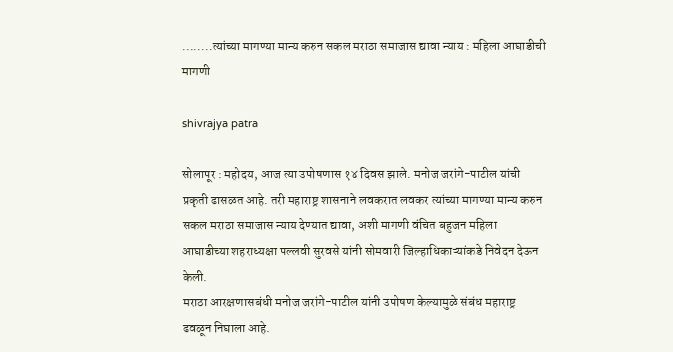........त्यांच्या मागण्या मान्य करुन सकल मराठा समाजास द्यावा न्याय : महिला आघाडीची मागणी

shivrajya patra

सोलापूर : महोदय, आज त्या उपोषणास १४ दिवस झाले. मनोज जरांगे-पाटील यांची प्रकृती ढासळत आहे. तरी महाराष्ट्र शासनाने लवकरात लवकर त्यांच्या मागण्या मान्य करुन सकल मराठा समाजास न्याय देण्यात द्यावा, अशी मागणी वंचित बहुजन महिला आघाडीच्या शहराध्यक्षा पल्लवी सुरवसे यांनी सोमवारी जिल्हाधिकाऱ्यांकडे निवेदन देऊन केली.
मराठा आरक्षणासबंधी मनोज जरांगे-पाटील यांनी उपोषण केल्यामुळे संबंध महाराष्ट्र ढवळून निघाला आहे.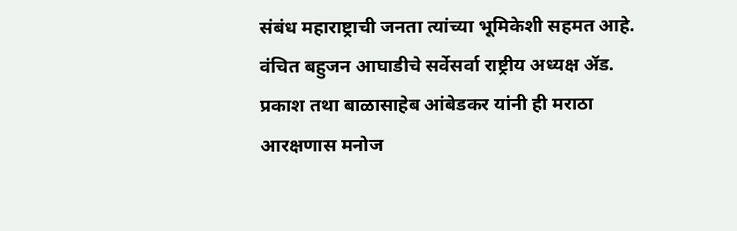संबंध महाराष्ट्राची जनता त्यांच्या भूमिकेशी सहमत आहे. वंचित बहुजन आघाडीचे सर्वेसर्वा राष्ट्रीय अध्यक्ष ॲड. प्रकाश तथा बाळासाहेब आंबेडकर यांनी ही मराठा आरक्षणास मनोज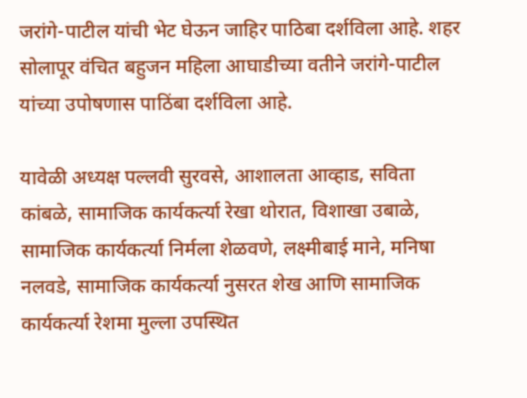जरांगे-पाटील यांची भेट घेऊन जाहिर पाठिबा दर्शविला आहे. शहर सोलापूर वंचित बहुजन महिला आघाडीच्या वतीने जरांगे-पाटील यांच्या उपोषणास पाठिंबा दर्शविला आहे.

यावेळी अध्यक्ष पल्लवी सुरवसे, आशालता आव्हाड, सविता कांबळे, सामाजिक कार्यकर्त्या रेखा थोरात, विशाखा उबाळे, सामाजिक कार्यकर्त्या निर्मला शेळवणे, लक्ष्मीबाई माने, मनिषा नलवडे, सामाजिक कार्यकर्त्या नुसरत शेख आणि सामाजिक कार्यकर्त्या रेशमा मुल्ला उपस्थित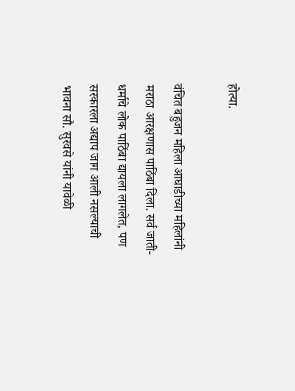होत्या.

वंचित बहुजन महिला आघाडीच्या महिलांनी मराठा आरक्षणास पाठिंबा दिला. सर्व जाती-धर्माचे लोक पाठिंबा द्यायला लागलेत, पण सरकारला अद्याप जाग आली नसल्याची भावना सौ. सुरवसे यांनी यावेळी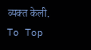व्यक्त केली.
To Top